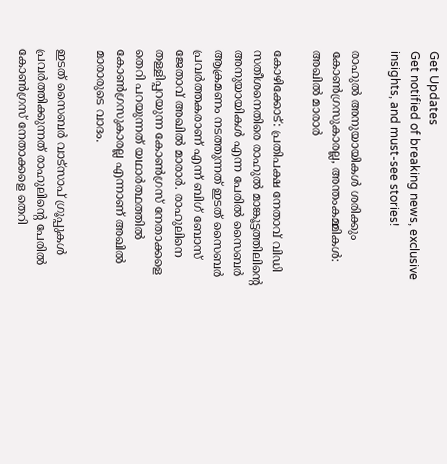Get Updates
Get notified of breaking news, exclusive insights, and must-see stories!

രാഹുല്‍ അനുയായികള്‍ ശരിക്കും കോണ്‍ഗ്രസുകാരല്ല, അന്തംകമ്മികള്‍: അഖില്‍ മാരാര്‍

കോഴിക്കോട്: പ്രതിപക്ഷ നേതാവ് വിഡി സതീശനെതിരെ രാഹുല്‍ മാങ്കൂട്ടത്തിലിന്റെ അനുയായികള്‍ എന്ന പേരില്‍ സൈബര്‍ ആക്രമണം നടത്തുന്നത് ഇടത് സൈബര്‍ പ്രവര്‍ത്തകരാണ് എന്ന് ബിഗ് ബോസ് ജേതാവ് അഖില്‍ മാരാര്‍. രാഹുലിനെ തള്ളിപ്പറയുന്ന കോണ്‍ഗ്രസ് നേതാക്കളെ തെറി പറയുന്നത് യഥാര്‍ത്ഥത്തില്‍ കോണ്‍ഗ്രസുകാരല്ല എന്നാണ് അഖില്‍ മാരാരുടെ വാദം.

ഇടത് സൈബര്‍ വാട്‌സാപ് ഗ്രൂപ്പുകള്‍ പ്രവര്‍ത്തിക്കുന്നത് രാഹുലിന്റെ പേരില്‍ കോണ്‍ഗ്രസ് നേതാക്കളെ തെറി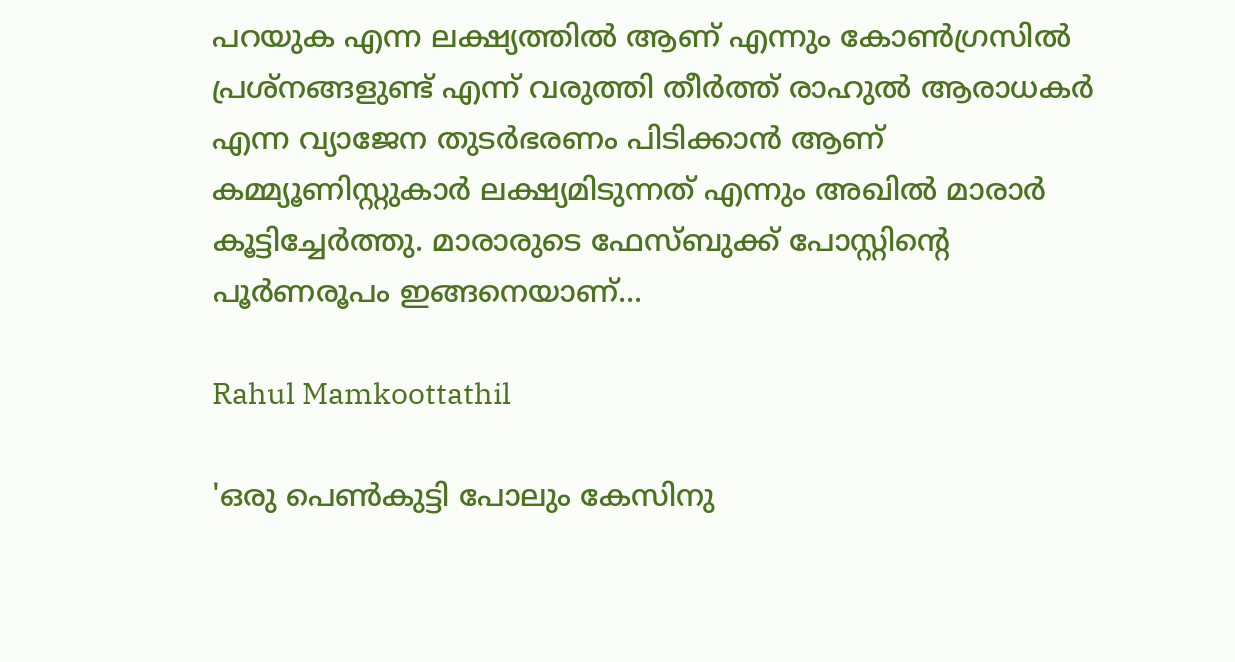പറയുക എന്ന ലക്ഷ്യത്തില്‍ ആണ് എന്നും കോണ്‍ഗ്രസില്‍ പ്രശ്‌നങ്ങളുണ്ട് എന്ന് വരുത്തി തീര്‍ത്ത് രാഹുല്‍ ആരാധകര്‍ എന്ന വ്യാജേന തുടര്‍ഭരണം പിടിക്കാന്‍ ആണ് കമ്മ്യൂണിസ്റ്റുകാര്‍ ലക്ഷ്യമിടുന്നത് എന്നും അഖില്‍ മാരാര്‍ കൂട്ടിച്ചേര്‍ത്തു. മാരാരുടെ ഫേസ്ബുക്ക് പോസ്റ്റിന്റെ പൂര്‍ണരൂപം ഇങ്ങനെയാണ്...

Rahul Mamkoottathil

'ഒരു പെണ്‍കുട്ടി പോലും കേസിനു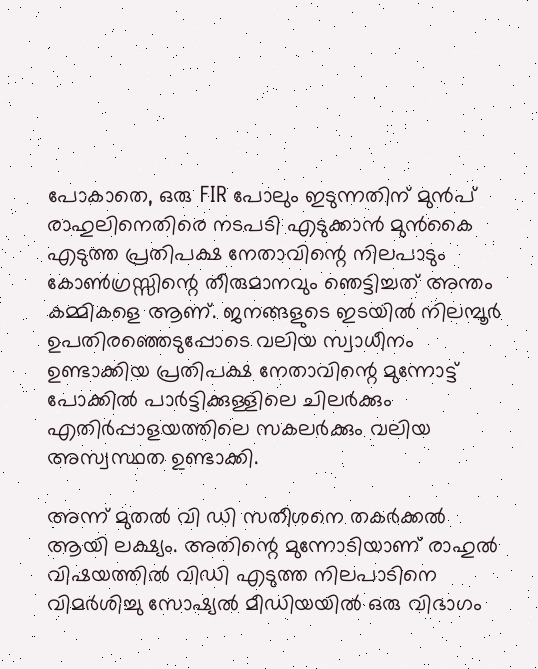പോകാതെ, ഒരു FIR പോലും ഇടുന്നതിന് മുന്‍പ് രാഹുലിനെതിരെ നടപടി എടുക്കാന്‍ മുന്‍കൈ എടുത്ത പ്രതിപക്ഷ നേതാവിന്റെ നിലപാടും കോണ്‍ഗ്രസ്സിന്റെ തീരുമാനവും ഞെട്ടിച്ചത് അന്തം കമ്മികളെ ആണ്. ജനങ്ങളുടെ ഇടയില്‍ നിലമ്പൂര്‍ ഉപതിരഞ്ഞെടുപ്പോടെ വലിയ സ്വാധീനം ഉണ്ടാക്കിയ പ്രതിപക്ഷ നേതാവിന്റെ മുന്നോട്ട് പോക്കില്‍ പാര്‍ട്ടിക്കുള്ളിലെ ചിലര്‍ക്കും എതിര്‍പ്പാളയത്തിലെ സകലര്‍ക്കും വലിയ അസ്വസ്ഥത ഉണ്ടാക്കി.

അന്ന് മുതല്‍ വി ഡി സതീശനെ തകര്‍ക്കല്‍ ആയി ലക്ഷ്യം. അതിന്റെ മുന്നോടിയാണ് രാഹുല്‍ വിഷയത്തില്‍ വിഡി എടുത്ത നിലപാടിനെ വിമര്‍ശിച്ചു സോഷ്യല്‍ മീഡിയയില്‍ ഒരു വിഭാഗം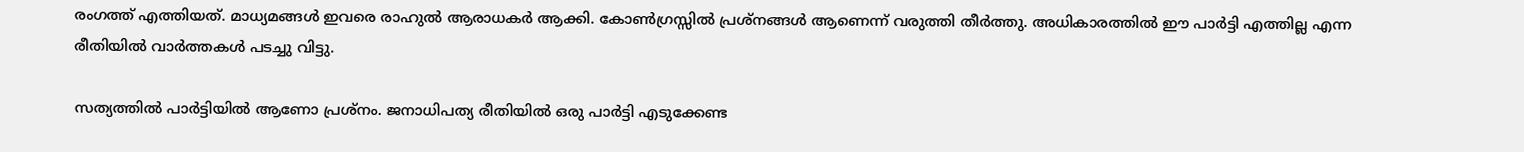രംഗത്ത് എത്തിയത്. മാധ്യമങ്ങള്‍ ഇവരെ രാഹുല്‍ ആരാധകര്‍ ആക്കി. കോണ്‍ഗ്രസ്സില്‍ പ്രശ്‌നങ്ങള്‍ ആണെന്ന് വരുത്തി തീര്‍ത്തു. അധികാരത്തില്‍ ഈ പാര്‍ട്ടി എത്തില്ല എന്ന രീതിയില്‍ വാര്‍ത്തകള്‍ പടച്ചു വിട്ടു.

സത്യത്തില്‍ പാര്‍ട്ടിയില്‍ ആണോ പ്രശ്‌നം. ജനാധിപത്യ രീതിയില്‍ ഒരു പാര്‍ട്ടി എടുക്കേണ്ട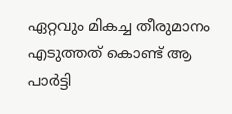ഏറ്റവും മികച്ച തീരുമാനം എടുത്തത് കൊണ്ട് ആ പാര്‍ട്ടി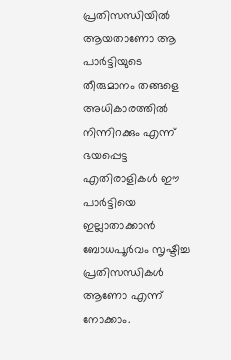പ്രതിസന്ധിയില്‍ ആയതാണോ ആ പാര്‍ട്ടിയുടെ തീരുമാനം തങ്ങളെ അധികാരത്തില്‍ നിന്നിറക്കും എന്ന് ഭയപ്പെട്ട എതിരാളികള്‍ ഈ പാര്‍ട്ടിയെ ഇല്ലാതാക്കാന്‍ ബോധപൂര്‍വം സൃഷ്ടിച്ച പ്രതിസന്ധികള്‍ ആണോ എന്ന് നോക്കാം.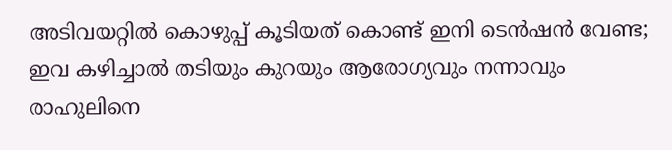അടിവയറ്റിൽ കൊഴുപ്പ് കൂടിയത് കൊണ്ട് ഇനി ടെൻഷൻ വേണ്ട; ഇവ കഴിച്ചാൽ തടിയും കുറയും ആരോഗ്യവും നന്നാവും
രാഹുലിനെ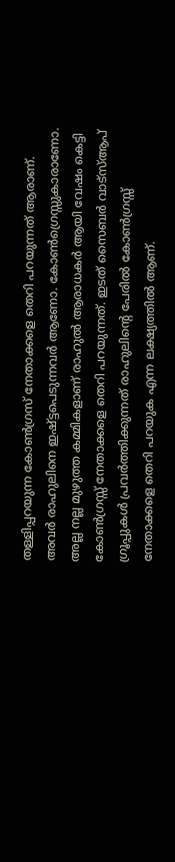തള്ളിപ്പറയുന്ന കോണ്‍ഗ്രസ് നേതാക്കളെ തെറി പറയുന്നത് ആരാണ്. അവര്‍ രാഹുലിനെ ഇഷ്ട്ടപെടുന്നവര്‍ ആണോ. കോണ്‍ഗ്രെസ്സുകാരാണോ. അല്ല നല്ല മുഴുത്ത കമ്മികളാണ് രാഹുല്‍ ആരാധകര്‍ ആയി വേഷം കെട്ടി കോണ്‍ഗ്രസ്സ് നേതാക്കളെ തെറി പറയുന്നത്. ഇടത് സൈബര്‍ വാട്‌സ്ആപ് ഗ്രൂപ്പുകള്‍ പ്രവര്‍ത്തിക്കുന്നത് രാഹുലിന്റെ പേരില്‍ കോണ്‍ഗ്രസ്സ് നേതാക്കളെ തെറി പറയുക എന്ന ലക്ഷ്യത്തില്‍ ആണ്.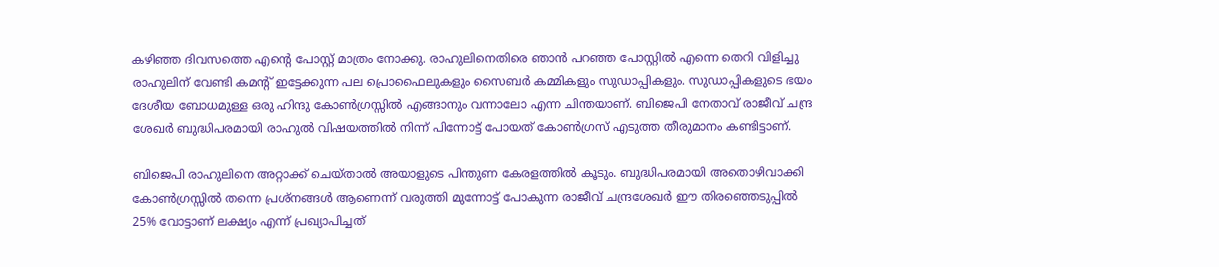കഴിഞ്ഞ ദിവസത്തെ എന്റെ പോസ്റ്റ് മാത്രം നോക്കു. രാഹുലിനെതിരെ ഞാന്‍ പറഞ്ഞ പോസ്റ്റില്‍ എന്നെ തെറി വിളിച്ചു രാഹുലിന് വേണ്ടി കമന്റ് ഇട്ടേക്കുന്ന പല പ്രൊഫൈലുകളും സൈബര്‍ കമ്മികളും സുഡാപ്പികളും. സുഡാപ്പികളുടെ ഭയം ദേശീയ ബോധമുള്ള ഒരു ഹിന്ദു കോണ്‍ഗ്രസ്സില്‍ എങ്ങാനും വന്നാലോ എന്ന ചിന്തയാണ്. ബിജെപി നേതാവ് രാജീവ് ചന്ദ്ര ശേഖര്‍ ബുദ്ധിപരമായി രാഹുല്‍ വിഷയത്തില്‍ നിന്ന് പിന്നോട്ട് പോയത് കോണ്‍ഗ്രസ് എടുത്ത തീരുമാനം കണ്ടിട്ടാണ്.

ബിജെപി രാഹുലിനെ അറ്റാക്ക് ചെയ്താല്‍ അയാളുടെ പിന്തുണ കേരളത്തില്‍ കൂടും. ബുദ്ധിപരമായി അതൊഴിവാക്കി കോണ്‍ഗ്രസ്സില്‍ തന്നെ പ്രശ്‌നങ്ങള്‍ ആണെന്ന് വരുത്തി മുന്നോട്ട് പോകുന്ന രാജീവ് ചന്ദ്രശേഖര്‍ ഈ തിരഞ്ഞെടുപ്പില്‍ 25% വോട്ടാണ് ലക്ഷ്യം എന്ന് പ്രഖ്യാപിച്ചത്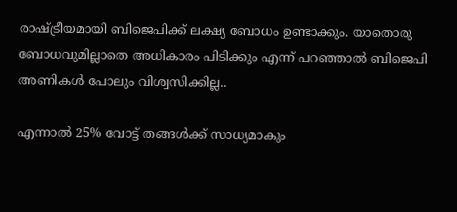രാഷ്ട്രീയമായി ബിജെപിക്ക് ലക്ഷ്യ ബോധം ഉണ്ടാക്കും. യാതൊരു ബോധവുമില്ലാതെ അധികാരം പിടിക്കും എന്ന് പറഞ്ഞാല്‍ ബിജെപി അണികള്‍ പോലും വിശ്വസിക്കില്ല..

എന്നാല്‍ 25% വോട്ട് തങ്ങള്‍ക്ക് സാധ്യമാകും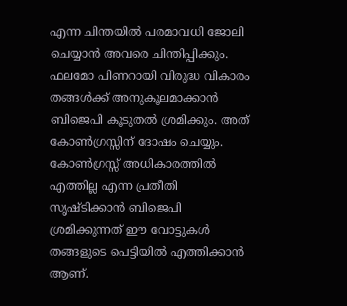എന്ന ചിന്തയില്‍ പരമാവധി ജോലി ചെയ്യാന്‍ അവരെ ചിന്തിപ്പിക്കും. ഫലമോ പിണറായി വിരുദ്ധ വികാരം തങ്ങള്‍ക്ക് അനുകൂലമാക്കാന്‍ ബിജെപി കൂടുതല്‍ ശ്രമിക്കും. അത് കോണ്‍ഗ്രസ്സിന് ദോഷം ചെയ്യും. കോണ്‍ഗ്രസ്സ് അധികാരത്തില്‍ എത്തില്ല എന്ന പ്രതീതി സൃഷ്ടിക്കാന്‍ ബിജെപി ശ്രമിക്കുന്നത് ഈ വോട്ടുകള്‍ തങ്ങളുടെ പെട്ടിയില്‍ എത്തിക്കാന്‍ ആണ്.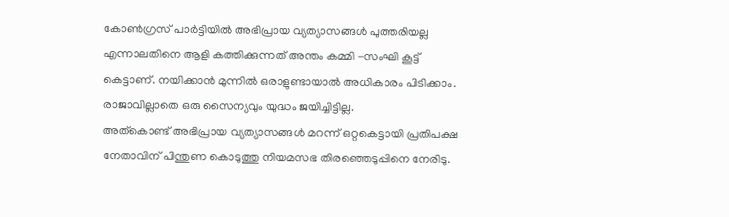കോണ്‍ഗ്രസ് പാര്‍ട്ടിയില്‍ അഭിപ്രായ വ്യത്യാസങ്ങള്‍ പുത്തരിയല്ല എന്നാലതിനെ ആളി കത്തിക്കുന്നത് അന്തം കമ്മി -സംഘി കൂട്ട് കെട്ടാണ്. നയിക്കാന്‍ മുന്നില്‍ ഒരാളുണ്ടായാല്‍ അധികാരം പിടിക്കാം. രാജാവില്ലാതെ ഒരു സൈന്യവും യുദ്ധം ജയിച്ചിട്ടില്ല.
അത്‌കൊണ്ട് അഭിപ്രായ വ്യത്യാസങ്ങള്‍ മറന്ന് ഒറ്റകെട്ടായി പ്രതിപക്ഷ നേതാവിന് പിന്തുണ കൊടുത്തു നിയമസഭ തിരഞ്ഞെടുപ്പിനെ നേരിടു.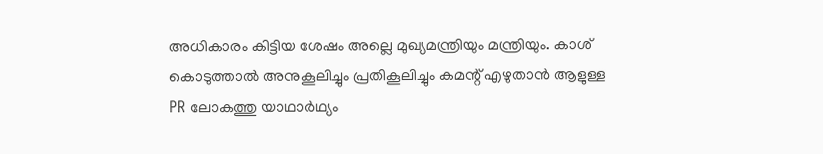അധികാരം കിട്ടിയ ശേഷം അല്ലെ മുഖ്യമന്ത്രിയും മന്ത്രിയും. കാശ് കൊടുത്താല്‍ അനുകൂലിച്ചും പ്രതികൂലിച്ചും കമന്റ് എഴുതാന്‍ ആളുള്ള PR ലോകത്തു യാഥാര്‍ഥ്യം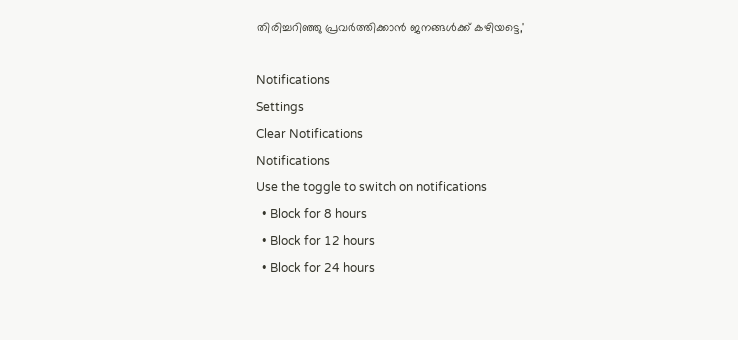തിരിച്ചറിഞ്ഞു പ്രവര്‍ത്തിക്കാന്‍ ജനങ്ങള്‍ക്ക് കഴിയട്ടെ,'

Notifications
Settings
Clear Notifications
Notifications
Use the toggle to switch on notifications
  • Block for 8 hours
  • Block for 12 hours
  • Block for 24 hours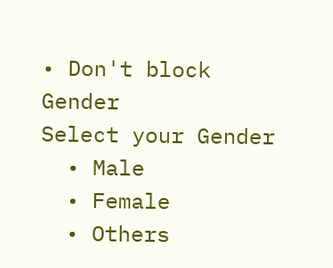• Don't block
Gender
Select your Gender
  • Male
  • Female
  • Others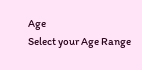Age
Select your Age Range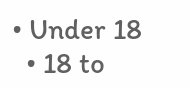• Under 18
  • 18 to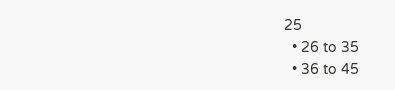25
  • 26 to 35
  • 36 to 45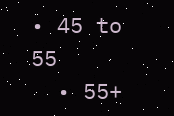• 45 to 55
  • 55+